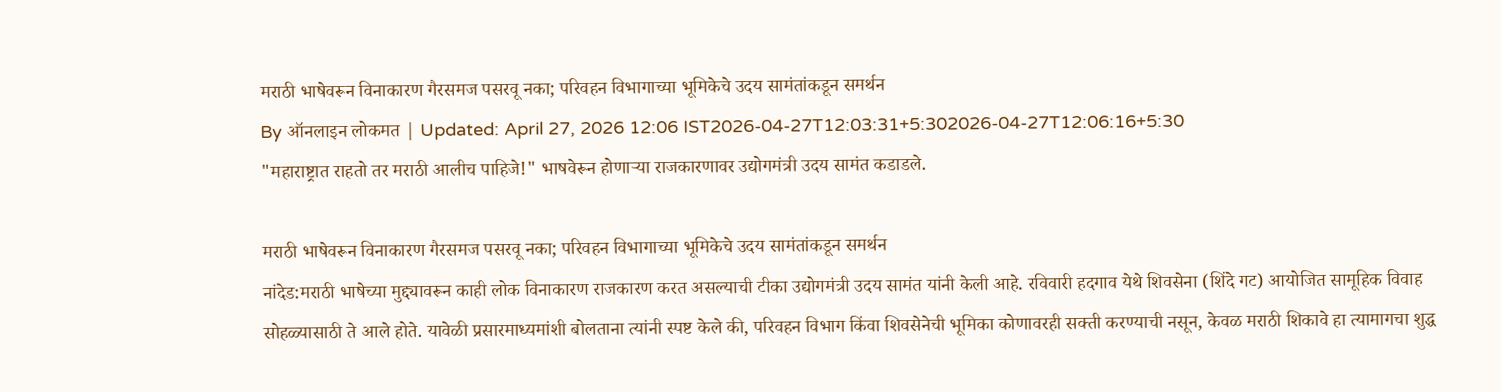मराठी भाषेवरून विनाकारण गैरसमज पसरवू नका; परिवहन विभागाच्या भूमिकेचे उदय सामंतांकडून समर्थन
By ऑनलाइन लोकमत | Updated: April 27, 2026 12:06 IST2026-04-27T12:03:31+5:302026-04-27T12:06:16+5:30
"महाराष्ट्रात राहतो तर मराठी आलीच पाहिजे!" भाषवेरून होणाऱ्या राजकारणावर उद्योगमंत्री उदय सामंत कडाडले.

मराठी भाषेवरून विनाकारण गैरसमज पसरवू नका; परिवहन विभागाच्या भूमिकेचे उदय सामंतांकडून समर्थन
नांदेड:मराठी भाषेच्या मुद्द्यावरून काही लोक विनाकारण राजकारण करत असल्याची टीका उद्योगमंत्री उदय सामंत यांनी केली आहे. रविवारी हदगाव येथे शिवसेना (शिंदे गट) आयोजित सामूहिक विवाह सोहळ्यासाठी ते आले होते. यावेळी प्रसारमाध्यमांशी बोलताना त्यांनी स्पष्ट केले की, परिवहन विभाग किंवा शिवसेनेची भूमिका कोणावरही सक्ती करण्याची नसून, केवळ मराठी शिकावे हा त्यामागचा शुद्ध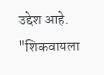उद्देश आहे.
"शिकवायला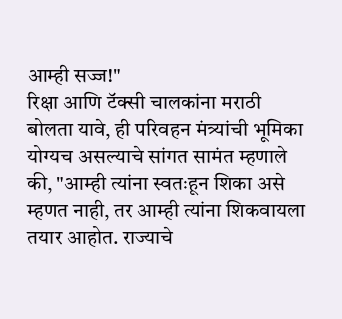आम्ही सज्ज!"
रिक्षा आणि टॅक्सी चालकांना मराठी बोलता यावे, ही परिवहन मंत्र्यांची भूमिका योग्यच असल्याचे सांगत सामंत म्हणाले की, "आम्ही त्यांना स्वतःहून शिका असे म्हणत नाही, तर आम्ही त्यांना शिकवायला तयार आहोत. राज्याचे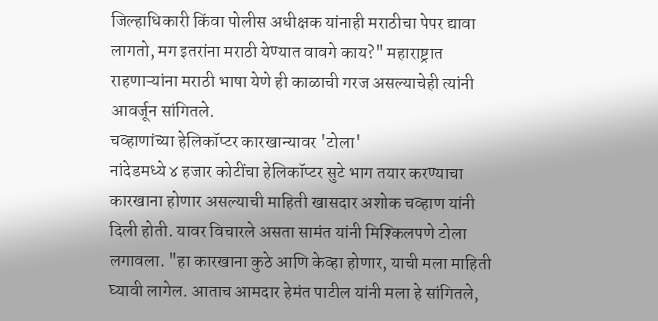जिल्हाधिकारी किंवा पोलीस अधीक्षक यांनाही मराठीचा पेपर द्यावा लागतो, मग इतरांना मराठी येण्यात वावगे काय?" महाराष्ट्रात राहणाऱ्यांना मराठी भाषा येणे ही काळाची गरज असल्याचेही त्यांनी आवर्जून सांगितले.
चव्हाणांच्या हेलिकॉप्टर कारखान्यावर 'टोला'
नांदेडमध्ये ४ हजार कोटींचा हेलिकॉप्टर सुटे भाग तयार करण्याचा कारखाना होणार असल्याची माहिती खासदार अशोक चव्हाण यांनी दिली होती. यावर विचारले असता सामंत यांनी मिश्किलपणे टोला लगावला. "हा कारखाना कुठे आणि केव्हा होणार, याची मला माहिती घ्यावी लागेल. आताच आमदार हेमंत पाटील यांनी मला हे सांगितले,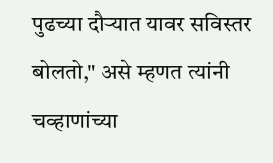पुढच्या दौऱ्यात यावर सविस्तर बोलतो," असे म्हणत त्यांनी चव्हाणांच्या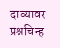दाव्यावर प्रश्नचिन्ह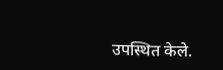उपस्थित केले.